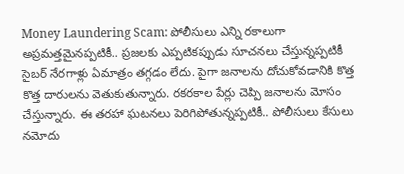Money Laundering Scam: పోలీసులు ఎన్ని రకాలుగా అప్రమత్తమైనప్పటికీ.. ప్రజలకు ఎప్పటికప్పుడు సూచనలు చేస్తున్నప్పటికీ సైబర్ నేరగాళ్లు ఏమాత్రం తగ్గడం లేదు. పైగా జనాలను దోచుకోవడానికి కొత్త కొత్త దారులను వెతుకుతున్నారు. రకరకాల పేర్లు చెప్పి జనాలను మోసం చేస్తున్నారు. ఈ తరహా ఘటనలు పెరిగిపోతున్నప్పటికీ.. పోలీసులు కేసులు నమోదు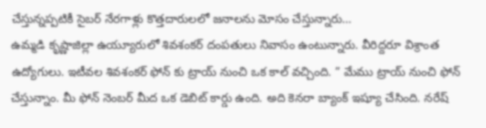చేస్తున్నప్పటికీ సైబర్ నేరగాళ్లు కొత్తదారులలో జనాలను మోసం చేస్తున్నారు…
ఉమ్మడి కృష్ణాజిల్లా ఉయ్యూరులో శివశంకర్ దంపతులు నివాసం ఉంటున్నారు. వీరిద్దరూ విశ్రాంత ఉద్యోగులు. ఇటీవల శివశంకర్ ఫోన్ కు ట్రాయ్ నుంచి ఒక కాల్ వచ్చింది. ” మేము ట్రాయ్ నుంచి ఫోన్ చేస్తున్నాం. మీ ఫోన్ నెంబర్ మీద ఒక డెబిట్ కార్డు ఉంది. అది కెనరా బ్యాంక్ ఇష్యూ చేసింది. నరేష్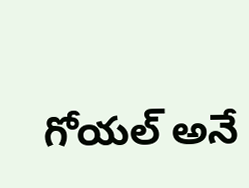గోయల్ అనే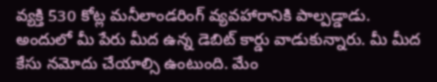వ్యక్తి 530 కోట్ల మనీలాండరింగ్ వ్యవహారానికి పాల్పడ్డాడు. అందులో మీ పేరు మీద ఉన్న డెబిట్ కార్డు వాడుకున్నారు. మీ మీద కేసు నమోదు చేయాల్సి ఉంటుంది. మేం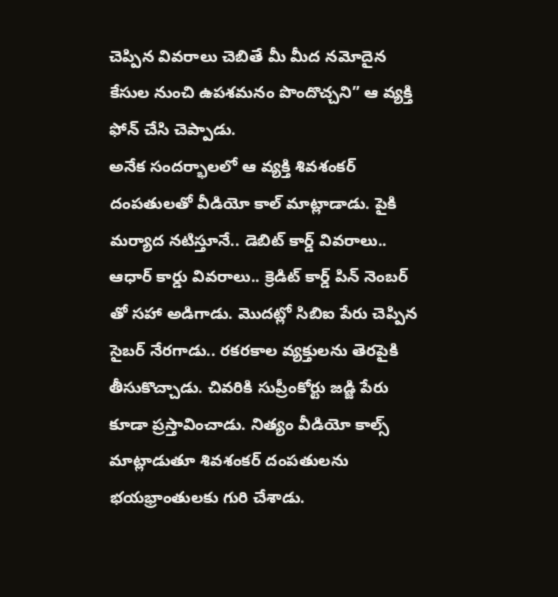చెప్పిన వివరాలు చెబితే మీ మీద నమోదైన కేసుల నుంచి ఉపశమనం పొందొచ్చని” ఆ వ్యక్తి ఫోన్ చేసి చెప్పాడు.
అనేక సందర్భాలలో ఆ వ్యక్తి శివశంకర్ దంపతులతో వీడియో కాల్ మాట్లాడాడు. పైకి మర్యాద నటిస్తూనే.. డెబిట్ కార్డ్ వివరాలు.. ఆధార్ కార్డు వివరాలు.. క్రెడిట్ కార్డ్ పిన్ నెంబర్ తో సహా అడిగాడు. మొదట్లో సిబిఐ పేరు చెప్పిన సైబర్ నేరగాడు.. రకరకాల వ్యక్తులను తెరపైకి తీసుకొచ్చాడు. చివరికి సుప్రీంకోర్టు జడ్జి పేరు కూడా ప్రస్తావించాడు. నిత్యం వీడియో కాల్స్ మాట్లాడుతూ శివశంకర్ దంపతులను భయభ్రాంతులకు గురి చేశాడు.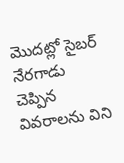మొదట్లో సైబర్ నేరగాడు చెప్పిన వివరాలను విని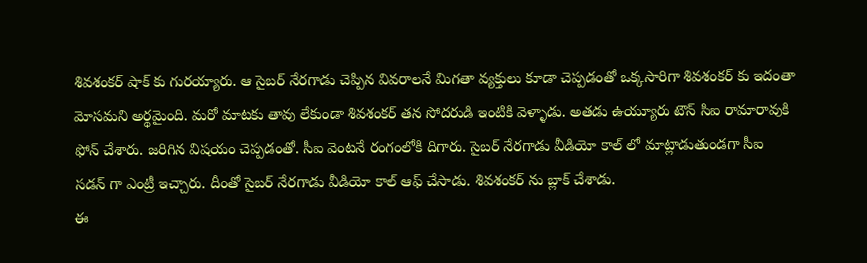శివశంకర్ షాక్ కు గురయ్యారు. ఆ సైబర్ నేరగాడు చెప్పిన వివరాలనే మిగతా వ్యక్తులు కూడా చెప్పడంతో ఒక్కసారిగా శివశంకర్ కు ఇదంతా మోసమని అర్థమైంది. మరో మాటకు తావు లేకుండా శివశంకర్ తన సోదరుడి ఇంటికి వెళ్ళాడు. అతడు ఉయ్యూరు టౌన్ సిఐ రామారావుకి ఫోన్ చేశారు. జరిగిన విషయం చెప్పడంతో. సీఐ వెంటనే రంగంలోకి దిగారు. సైబర్ నేరగాడు వీడియో కాల్ లో మాట్లాడుతుండగా సీఐ సడన్ గా ఎంట్రీ ఇచ్చారు. దీంతో సైబర్ నేరగాడు వీడియో కాల్ ఆఫ్ చేసాడు. శివశంకర్ ను బ్లాక్ చేశాడు.
ఈ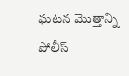ఘటన మొత్తాన్ని పోలీస్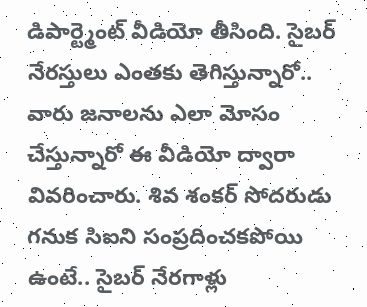డిపార్ట్మెంట్ వీడియో తీసింది. సైబర్ నేరస్తులు ఎంతకు తెగిస్తున్నారో.. వారు జనాలను ఎలా మోసం చేస్తున్నారో ఈ వీడియో ద్వారా వివరించారు. శివ శంకర్ సోదరుడు గనుక సిఐని సంప్రదించకపోయి ఉంటే.. సైబర్ నేరగాళ్లు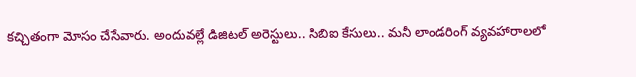కచ్చితంగా మోసం చేసేవారు. అందువల్లే డిజిటల్ అరెస్టులు.. సిబిఐ కేసులు.. మనీ లాండరింగ్ వ్యవహారాలలో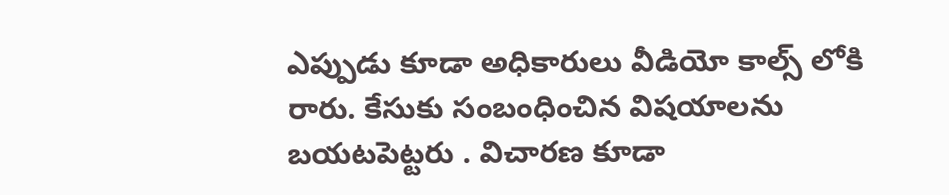ఎప్పుడు కూడా అధికారులు వీడియో కాల్స్ లోకి రారు. కేసుకు సంబంధించిన విషయాలను బయటపెట్టరు . విచారణ కూడా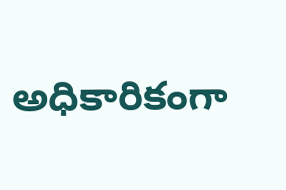అధికారికంగా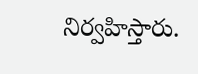నిర్వహిస్తారు.